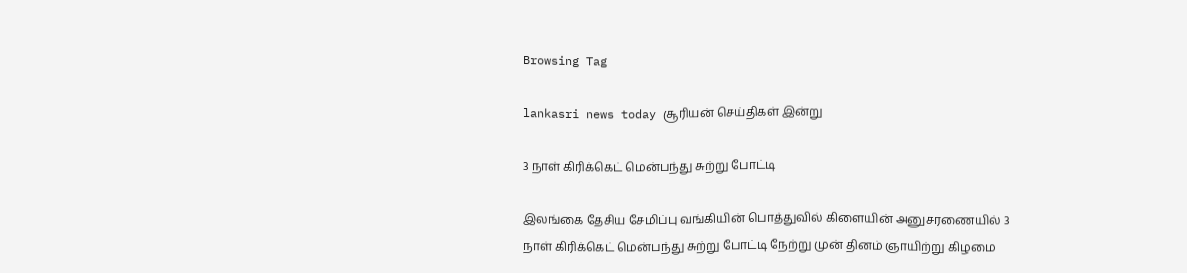Browsing Tag

lankasri news today சூரியன் செய்திகள் இன்று

3 நாள் கிரிக்கெட் மென்பந்து சுற்று போட்டி

இலங்கை தேசிய சேமிப்பு வங்கியின் பொத்துவில் கிளையின் அனுசரணையில் 3 நாள் கிரிக்கெட் மென்பந்து சுற்று போட்டி நேற்று முன் தினம் ஞாயிற்று கிழமை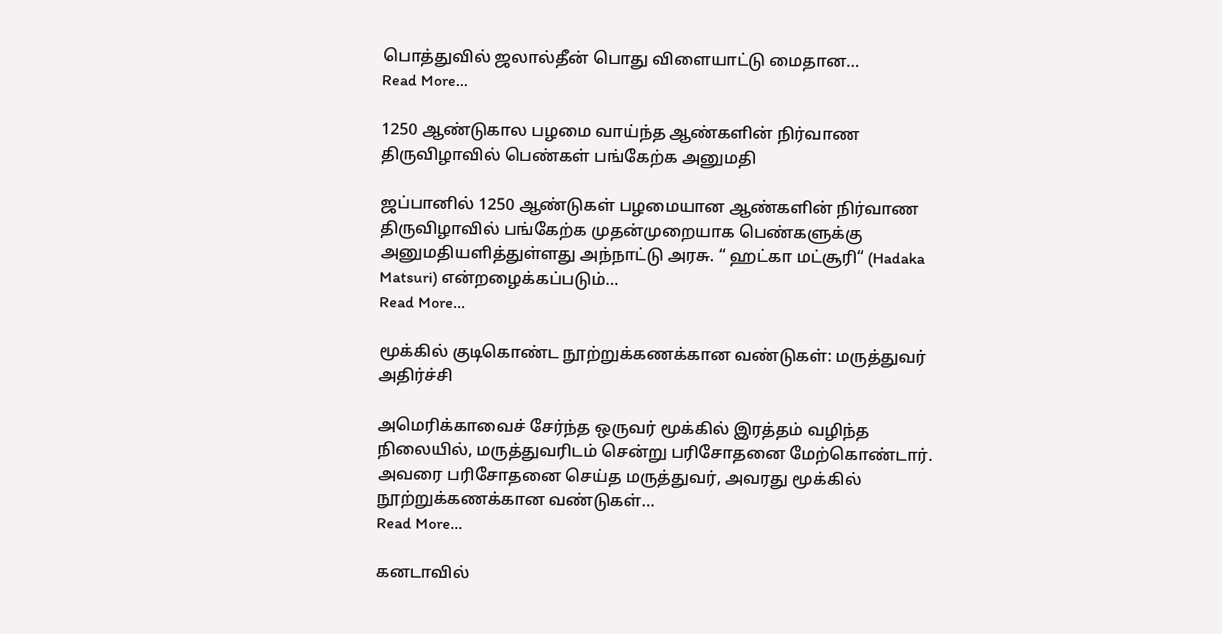பொத்துவில் ஜலால்தீன் பொது விளையாட்டு மைதான…
Read More...

1250 ஆண்டுகால பழமை வாய்ந்த ஆண்களின் நிர்வாண திருவிழாவில் பெண்கள் பங்கேற்க அனுமதி

ஜப்பானில் 1250 ஆண்டுகள் பழமையான ஆண்களின் நிர்வாண திருவிழாவில் பங்கேற்க முதன்முறையாக பெண்களுக்கு அனுமதியளித்துள்ளது அந்நாட்டு அரசு. “ ஹட்கா மட்சூரி“ (Hadaka Matsuri) என்றழைக்கப்படும்…
Read More...

மூக்கில் குடிகொண்ட நூற்றுக்கணக்கான வண்டுகள்: மருத்துவர் அதிர்ச்சி

அமெரிக்காவைச் சேர்ந்த ஒருவர் மூக்கில் இரத்தம் வழிந்த நிலையில், மருத்துவரிடம் சென்று பரிசோதனை மேற்கொண்டார். அவரை பரிசோதனை செய்த மருத்துவர், அவரது மூக்கில் நூற்றுக்கணக்கான வண்டுகள்…
Read More...

கனடாவில்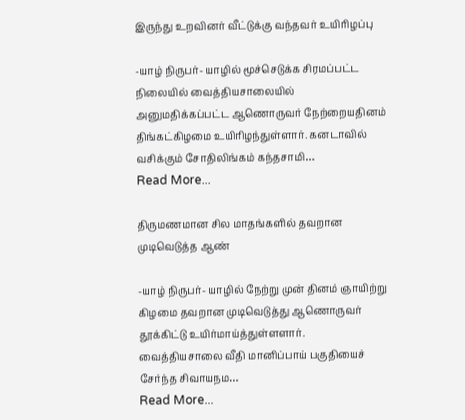இருந்து உறவினர் வீட்டுக்கு வந்தவர் உயிரிழப்பு

-யாழ் நிருபர்- யாழில் மூச்செடுக்க சிரமப்பட்ட நிலையில் வைத்தியசாலையில் அனுமதிக்கப்பட்ட ஆணொருவர் நேற்றையதினம் திங்கட்கிழமை உயிரிழந்துள்ளார். கனடாவில் வசிக்கும் சோதிலிங்கம் கந்தசாமி…
Read More...

திருமணமான சில மாதங்களில் தவறான முடிவெடுத்த ஆண்

-யாழ் நிருபர்- யாழில் நேற்று முன் தினம் ஞாயிற்று கிழமை தவறான முடிவெடுத்து ஆணொருவர் தூக்கிட்டு உயிர்மாய்த்துள்ளளார். வைத்தியசாலை வீதி மானிப்பாய் பகுதியைச் சேர்ந்த சிவாயநம…
Read More...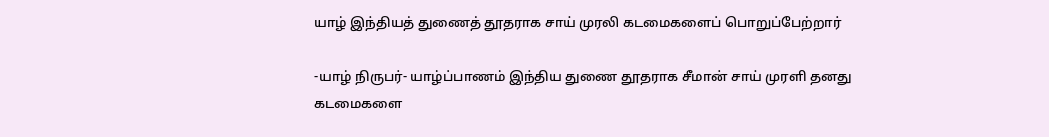யாழ் இந்தியத் துணைத் தூதராக சாய் முரலி கடமைகளைப் பொறுப்பேற்றார்

-யாழ் நிருபர்- யாழ்ப்பாணம் இந்திய துணை தூதராக சீமான் சாய் முரளி தனது கடமைகளை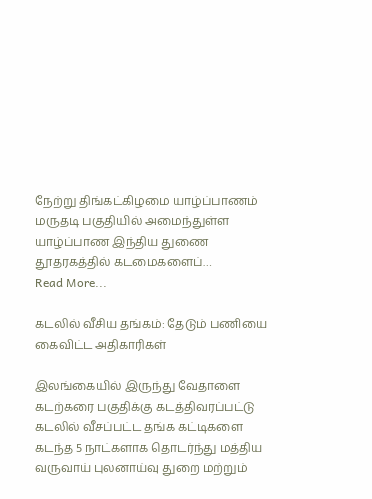நேற்று திங்கட்கிழமை யாழ்ப்பாணம் மருதடி பகுதியில் அமைந்துள்ள யாழ்ப்பாண இந்திய துணை தூதரகத்தில் கடமைகளைப்…
Read More...

கடலில் வீசிய தங்கம்: தேடும் பணியை கைவிட்ட அதிகாரிகள்

இலங்கையில் இருந்து வேதாளை கடற்கரை பகுதிக்கு கடத்திவரப்பட்டு கடலில் வீசப்பட்ட தங்க கட்டிகளை கடந்த 5 நாட்களாக தொடர்ந்து மத்திய வருவாய் புலனாய்வு துறை மற்றும்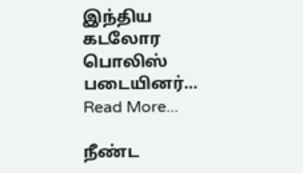இந்திய கடலோர பொலிஸ் படையினர்…
Read More...

நீண்ட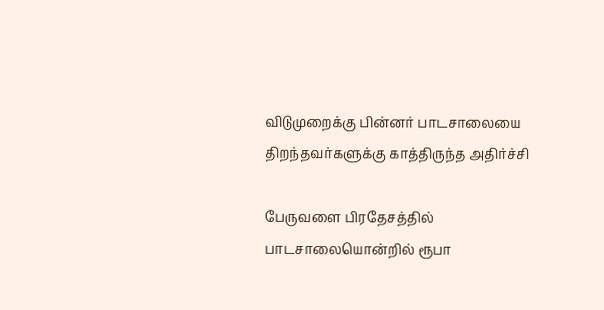விடுமுறைக்கு பின்னர் பாடசாலையை திறந்தவர்களுக்கு காத்திருந்த அதிர்ச்சி

பேருவளை பிரதேசத்தில் பாடசாலையொன்றில் ரூபா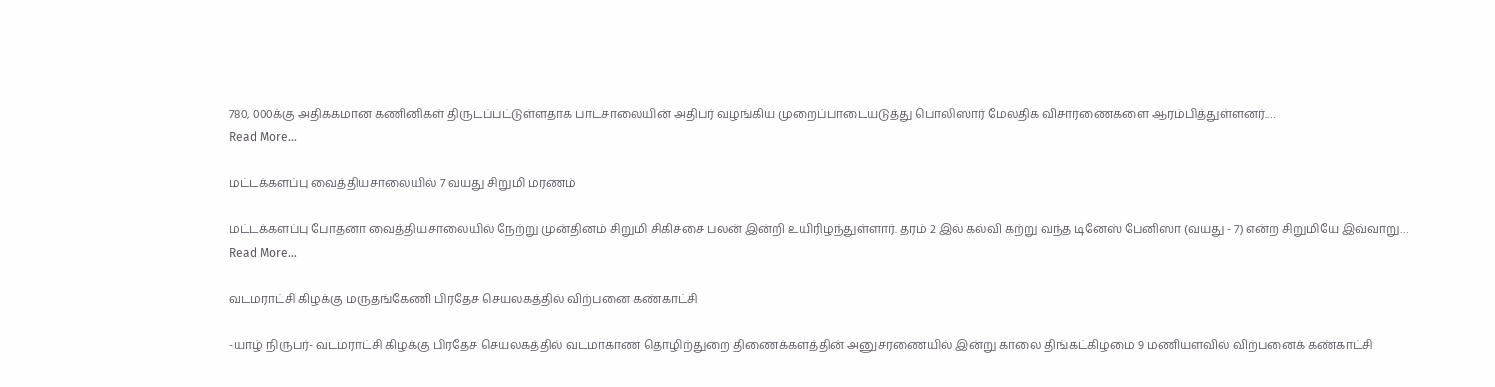780, 000க்கு அதிககமான கணினிகள் திருடப்பட்டுள்ளதாக பாடசாலையின் அதிபர் வழங்கிய முறைப்பாடையடுத்து பொலிஸார் மேலதிக விசாரணைகளை ஆரம்பித்துள்ளனர்.…
Read More...

மட்டக்களப்பு வைத்தியசாலையில் 7 வயது சிறுமி மரணம்

மட்டக்களப்பு போதனா வைத்தியசாலையில் நேற்று முன்தினம் சிறுமி சிகிச்சை பலன் இன்றி உயிரிழந்துள்ளார். தரம் 2 இல் கல்வி கற்று வந்த டினேஸ் பேனிஸா (வயது - 7) என்ற சிறுமியே இவ்வாறு…
Read More...

வடமராட்சி கிழக்கு மருதங்கேணி பிரதேச செயலகத்தில் விற்பனை கண்காட்சி

-யாழ் நிருபர்- வடமராட்சி கிழக்கு பிரதேச செயலகத்தில் வடமாகாண தொழிற்துறை திணைக்களத்தின் அனுசரணையில் இன்று காலை திங்கட்கிழமை 9 மணியளவில் விற்பனைக் கண்காட்சி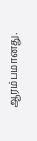ஆரம்பமானது.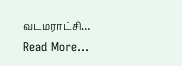வடமராட்சி…
Read More...